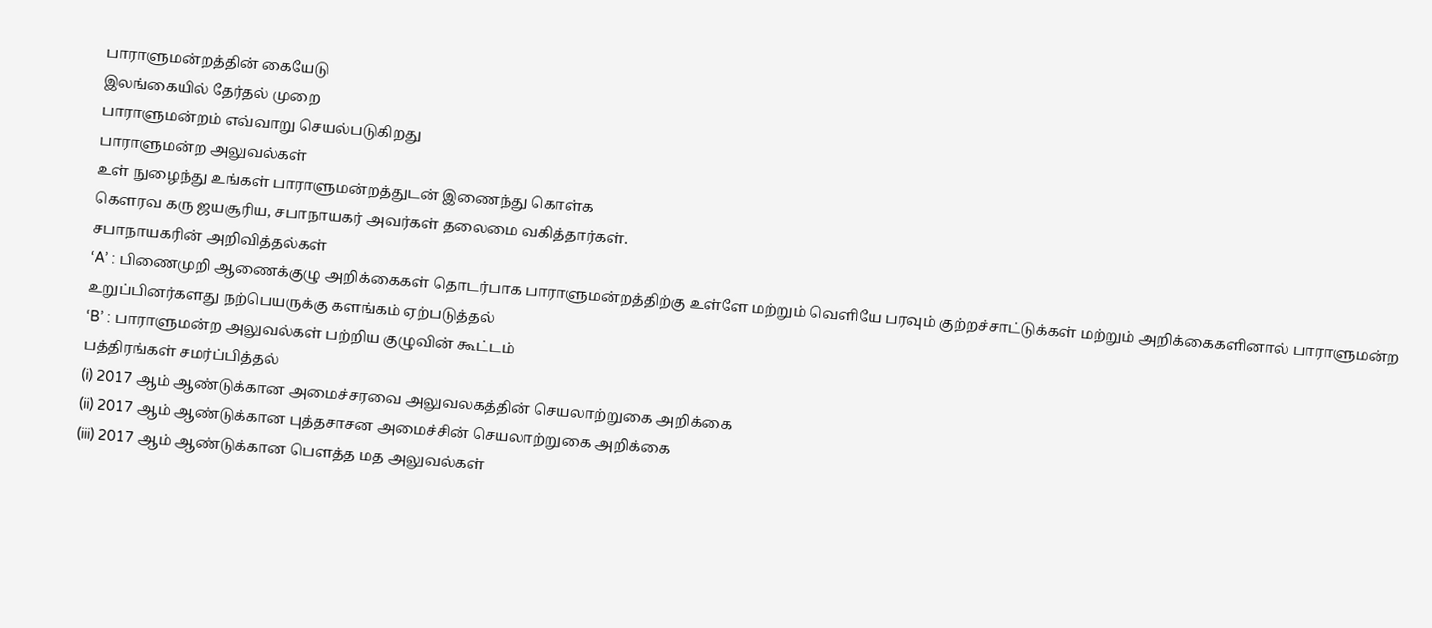பாராளுமன்றத்தின் கையேடு
இலங்கையில் தேர்தல் முறை
பாராளுமன்றம் எவ்வாறு செயல்படுகிறது
பாராளுமன்ற அலுவல்கள்
உள் நுழைந்து உங்கள் பாராளுமன்றத்துடன் இணைந்து கொள்க
கௌரவ கரு ஜயசூரிய, சபாநாயகர் அவர்கள் தலைமை வகித்தார்கள்.
சபாநாயகரின் அறிவித்தல்கள்
‘A’ : பிணைமுறி ஆணைக்குழு அறிக்கைகள் தொடர்பாக பாராளுமன்றத்திற்கு உள்ளே மற்றும் வெளியே பரவும் குற்றச்சாட்டுக்கள் மற்றும் அறிக்கைகளினால் பாராளுமன்ற உறுப்பினர்களது நற்பெயருக்கு களங்கம் ஏற்படுத்தல்
‘B’ : பாராளுமன்ற அலுவல்கள் பற்றிய குழுவின் கூட்டம்
பத்திரங்கள் சமர்ப்பித்தல்
(i) 2017 ஆம் ஆண்டுக்கான அமைச்சரவை அலுவலகத்தின் செயலாற்றுகை அறிக்கை
(ii) 2017 ஆம் ஆண்டுக்கான புத்தசாசன அமைச்சின் செயலாற்றுகை அறிக்கை
(iii) 2017 ஆம் ஆண்டுக்கான பௌத்த மத அலுவல்கள்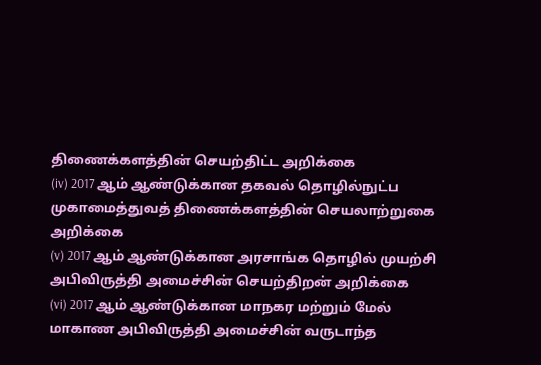திணைக்களத்தின் செயற்திட்ட அறிக்கை
(iv) 2017 ஆம் ஆண்டுக்கான தகவல் தொழில்நுட்ப முகாமைத்துவத் திணைக்களத்தின் செயலாற்றுகை அறிக்கை
(v) 2017 ஆம் ஆண்டுக்கான அரசாங்க தொழில் முயற்சி அபிவிருத்தி அமைச்சின் செயற்திறன் அறிக்கை
(vi) 2017 ஆம் ஆண்டுக்கான மாநகர மற்றும் மேல் மாகாண அபிவிருத்தி அமைச்சின் வருடாந்த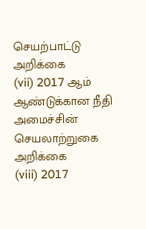செயற்பாட்டு அறிக்கை
(vii) 2017 ஆம் ஆண்டுக்கான நீதி அமைச்சின் செயலாற்றுகை அறிக்கை
(viii) 2017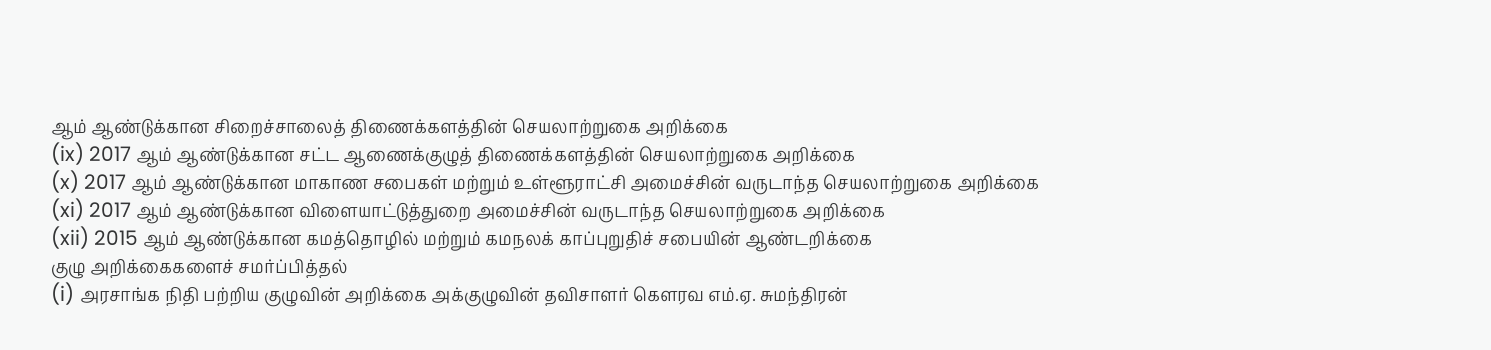ஆம் ஆண்டுக்கான சிறைச்சாலைத் திணைக்களத்தின் செயலாற்றுகை அறிக்கை
(ix) 2017 ஆம் ஆண்டுக்கான சட்ட ஆணைக்குழுத் திணைக்களத்தின் செயலாற்றுகை அறிக்கை
(x) 2017 ஆம் ஆண்டுக்கான மாகாண சபைகள் மற்றும் உள்ளூராட்சி அமைச்சின் வருடாந்த செயலாற்றுகை அறிக்கை
(xi) 2017 ஆம் ஆண்டுக்கான விளையாட்டுத்துறை அமைச்சின் வருடாந்த செயலாற்றுகை அறிக்கை
(xii) 2015 ஆம் ஆண்டுக்கான கமத்தொழில் மற்றும் கமநலக் காப்புறுதிச் சபையின் ஆண்டறிக்கை
குழு அறிக்கைகளைச் சமர்ப்பித்தல்
(i) அரசாங்க நிதி பற்றிய குழுவின் அறிக்கை அக்குழுவின் தவிசாளர் கௌரவ எம்.ஏ. சுமந்திரன்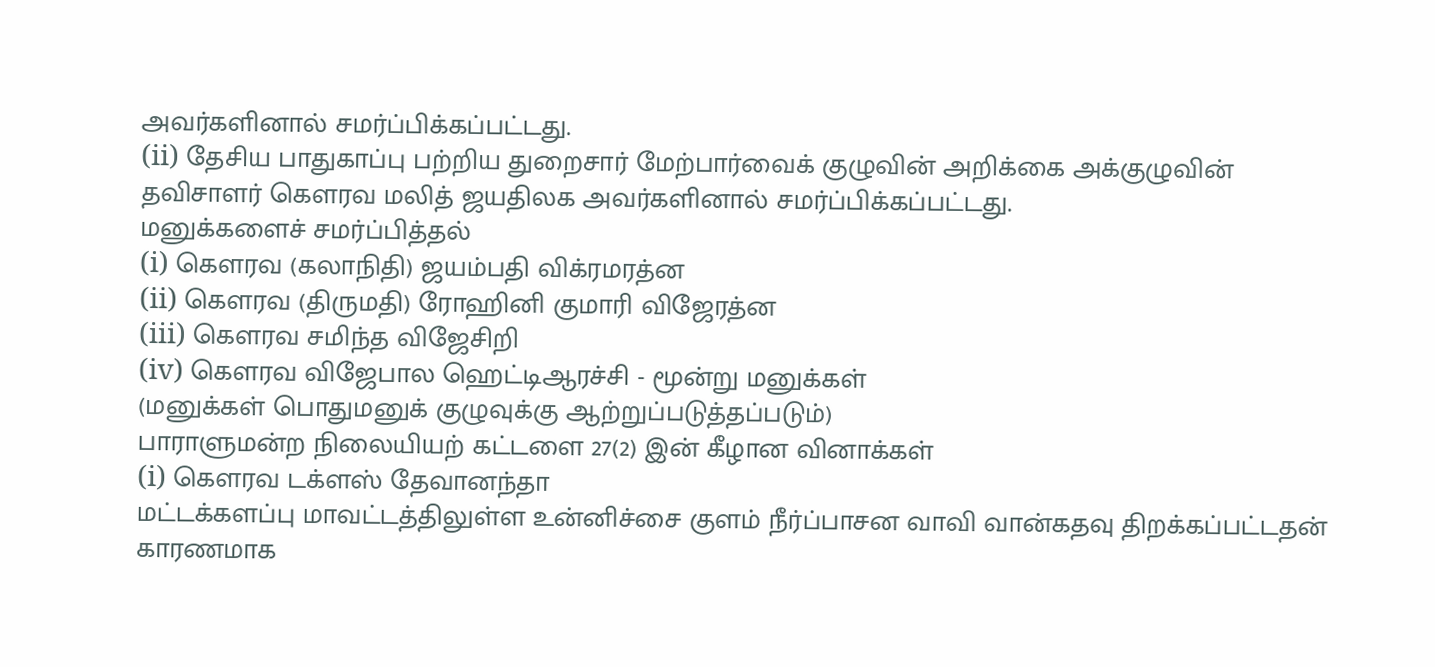அவர்களினால் சமர்ப்பிக்கப்பட்டது.
(ii) தேசிய பாதுகாப்பு பற்றிய துறைசார் மேற்பார்வைக் குழுவின் அறிக்கை அக்குழுவின் தவிசாளர் கௌரவ மலித் ஜயதிலக அவர்களினால் சமர்ப்பிக்கப்பட்டது.
மனுக்களைச் சமர்ப்பித்தல்
(i) கௌரவ (கலாநிதி) ஜயம்பதி விக்ரமரத்ன
(ii) கௌரவ (திருமதி) ரோஹினி குமாரி விஜேரத்ன
(iii) கௌரவ சமிந்த விஜேசிறி
(iv) கௌரவ விஜேபால ஹெட்டிஆரச்சி - மூன்று மனுக்கள்
(மனுக்கள் பொதுமனுக் குழுவுக்கு ஆற்றுப்படுத்தப்படும்)
பாராளுமன்ற நிலையியற் கட்டளை 27(2) இன் கீழான வினாக்கள்
(i) கௌரவ டக்ளஸ் தேவானந்தா
மட்டக்களப்பு மாவட்டத்திலுள்ள உன்னிச்சை குளம் நீர்ப்பாசன வாவி வான்கதவு திறக்கப்பட்டதன் காரணமாக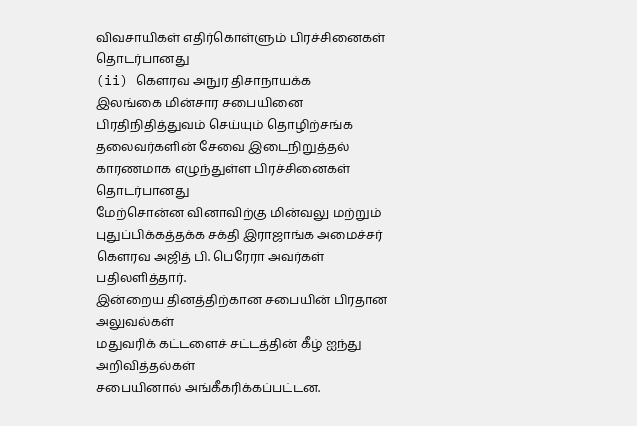விவசாயிகள் எதிர்கொள்ளும் பிரச்சினைகள் தொடர்பானது
(ii) கௌரவ அநுர திசாநாயக்க
இலங்கை மின்சார சபையினை பிரதிநிதித்துவம் செய்யும் தொழிற்சங்க தலைவர்களின் சேவை இடைநிறுத்தல் காரணமாக எழுந்துள்ள பிரச்சினைகள் தொடர்பானது
மேற்சொன்ன வினாவிற்கு மின்வலு மற்றும் புதுப்பிக்கத்தக்க சக்தி இராஜாங்க அமைச்சர் கௌரவ அஜித் பி. பெரேரா அவர்கள் பதிலளித்தார்.
இன்றைய தினத்திற்கான சபையின் பிரதான அலுவல்கள்
மதுவரிக் கட்டளைச் சட்டத்தின் கீழ் ஐந்து அறிவித்தல்கள்
சபையினால் அங்கீகரிக்கப்பட்டன.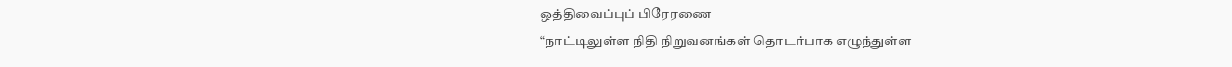ஒத்திவைப்புப் பிரேரணை
“நாட்டிலுள்ள நிதி நிறுவனங்கள் தொடர்பாக எழுந்துள்ள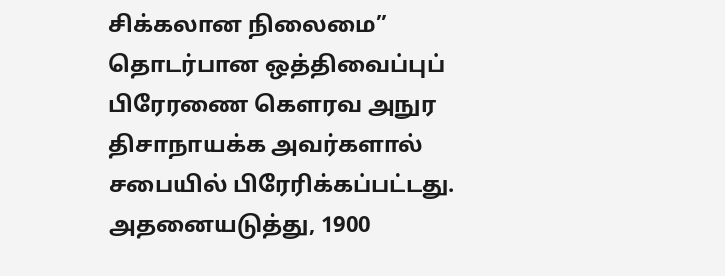சிக்கலான நிலைமை” தொடர்பான ஒத்திவைப்புப் பிரேரணை கௌரவ அநுர திசாநாயக்க அவர்களால் சபையில் பிரேரிக்கப்பட்டது.
அதனையடுத்து, 1900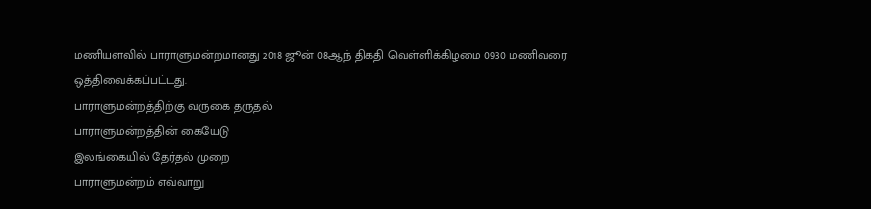மணியளவில் பாராளுமன்றமானது 2018 ஜூன் 08ஆந் திகதி வெள்ளிக்கிழமை 0930 மணிவரை ஒத்திவைக்கப்பட்டது.
பாராளுமன்றத்திற்கு வருகை தருதல்
பாராளுமன்றத்தின் கையேடு
இலங்கையில் தேர்தல் முறை
பாராளுமன்றம் எவ்வாறு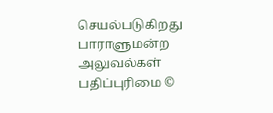செயல்படுகிறது
பாராளுமன்ற அலுவல்கள்
பதிப்புரிமை ©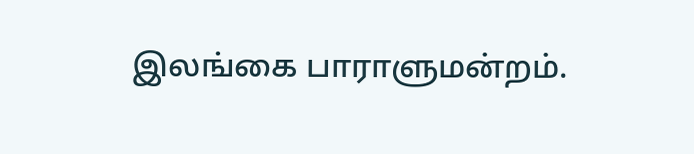இலங்கை பாராளுமன்றம்.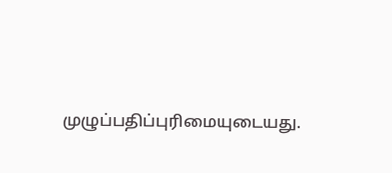முழுப்பதிப்புரிமையுடையது.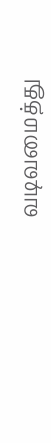வடிவமைத்து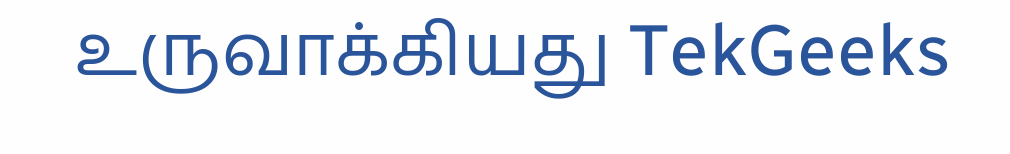உருவாக்கியது TekGeeks